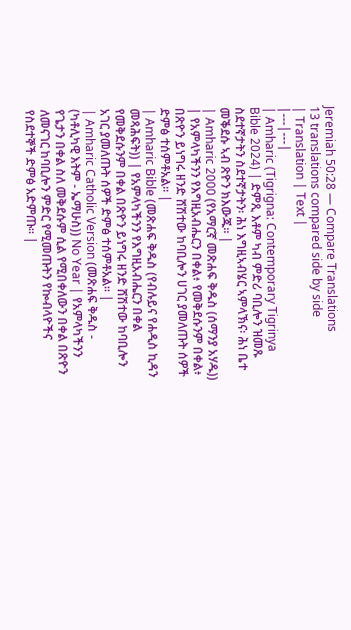Jeremiah 50:28 — Compare Translations
13 translations compared side by side
| Translation | Text |
|---|---|
| Amharic (Tigrigna: Contemporary Tigrinya Bible 2024) | ድምጺ እቶም ካብ ምድሪ ባቢሎን ዝመጹ ስደተኛታትን ስደተኛታትን፡ ሕነ እግዚኣብሄር ኣምላኽና፡ ሕነ ቤተ መቕደሱ ኣብ ጽዮን ክእውጁ። |
| Amharic 2000 (የአማርኛ መጽሐፍ ቅዱስ (ሰማንያ አሃዱ)) | የአምላካችንን የእግዚአብሔርን በቀል፥ የመቅደሱንም በቀል፥ በጽዮን ይነግሩ ዘንድ ሸሽተው ከባቢሎን ሀገር ያመለጡት ሰዎች ድምፅ ተሰምቶአል። |
| Amharic Bible (መጽሐፍ ቅዱስ (የብሉይና የሐዲስ ኪዳን መጻሕፍት)) | የአምላካችንን የእግዚአብሔርን በቀል የመቅደሱንም በቀል በጽዮን ይነግሩ ዘንድ ሸሽተው ከባቢሎን አገር ያመለጡት ሰዎች ድምፅ ተሰምቶአል። |
| Amharic Catholic Version (መጽሐፍ ቅዱስ - (ካቶሊካዊ እትም - ኤማሁስ)) No Year | የአምላካችንን የጌታን በቀል ስለ መቅደሱም ሲል የሚበቀለውን በቀል በጽዮን ለመናገር ከባቢሎን ምድር የሚመጡትን የኰብላዮችና የስደተኞች ድምፅ አድምጡ። |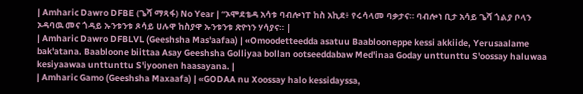| Amharic Dawro DFBE (ጌሻ ማጻፋ) No Year | “ኦሞደቴዳ አሳቱ ባብሎነፐ ከስ አኪደ፥ የሩሳላመ ባቃታና። ባብሎነ ቢታ አሳይ ጌሻ ጎልያ ቦላን ኦዳባዉ መና ጎዳይ ኡንቱንቱ ጾሳይ ሀሉዋ ከስያዋ ኡንቱንቱ ጽዮነን ሃሳያና። |
| Amharic Dawro DFBLVL (Geeshsha Mas'aafaa) | «Omoodetteedda asatuu Baablooneppe kessi akkiide, Yerusaalame bak'atana. Baabloone biittaa Asay Geeshsha Golliyaa bollan ootseeddabaw Med'inaa Goday unttunttu S'oossay haluwaa kesiyaawaa unttunttu S'iyoonen haasayana. |
| Amharic Gamo (Geeshsha Maxaafa) | «GODAA nu Xoossay halo kessidayssa,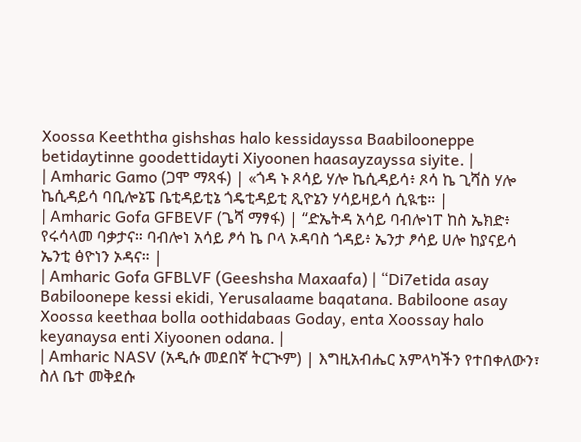Xoossa Keeththa gishshas halo kessidayssa Baabilooneppe betidaytinne goodettidayti Xiyoonen haasayzayssa siyite. |
| Amharic Gamo (ጋሞ ማጻፋ) | «ጎዳ ኑ ጾሳይ ሃሎ ኬሲዳይሳ፥ ጾሳ ኬ ጊሻስ ሃሎ ኬሲዳይሳ ባቢሎኔፔ ቤቲዳይቲኔ ጎዴቲዳይቲ ጺዮኔን ሃሳይዛይሳ ሲዪቴ። |
| Amharic Gofa GFBEVF (ጌሻ ማፃፋ) | “ድኤትዳ አሳይ ባብሎነፐ ከስ ኤክድ፥ የሩሳላመ ባቃታና። ባብሎነ አሳይ ፆሳ ኬ ቦላ ኦዳባስ ጎዳይ፥ ኤንታ ፆሳይ ሀሎ ከያናይሳ ኤንቲ ፅዮነን ኦዳና። |
| Amharic Gofa GFBLVF (Geeshsha Maxaafa) | “Di7etida asay Babiloonepe kessi ekidi, Yerusalaame baqatana. Babiloone asay Xoossa keethaa bolla oothidabaas Goday, enta Xoossay halo keyanaysa enti Xiyoonen odana. |
| Amharic NASV (አዲሱ መደበኛ ትርጒም) | እግዚአብሔር አምላካችን የተበቀለውን፣ ስለ ቤተ መቅደሱ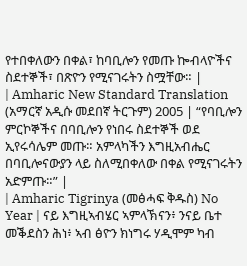የተበቀለውን በቀል፣ ከባቢሎን የመጡ ኰብላዮችና ስደተኞች፣ በጽዮን የሚናገሩትን ስሟቸው። |
| Amharic New Standard Translation (አማርኛ አዲሱ መደበኛ ትርጉም) 2005 | “የባቢሎን ምርኮኞችና በባቢሎን የነበሩ ስደተኞች ወደ ኢየሩሳሌም መጡ። አምላካችን እግዚአብሔር በባቢሎናውያን ላይ ስለሚበቀለው በቀል የሚናገሩትን አድምጡ።” |
| Amharic Tigrinya (መፅሓፍ ቅዱስ) No Year | ናይ እግዚኣብሄር ኣምላኽናን፥ ንናይ ቤተ መቕደስን ሕነ፥ ኣብ ፅዮን ክነግሩ ሃዲሞም ካብ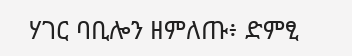ሃገር ባቢሎን ዘምለጡ፥ ድምፂ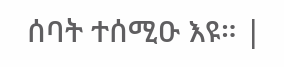ሰባት ተሰሚዑ እዩ። |